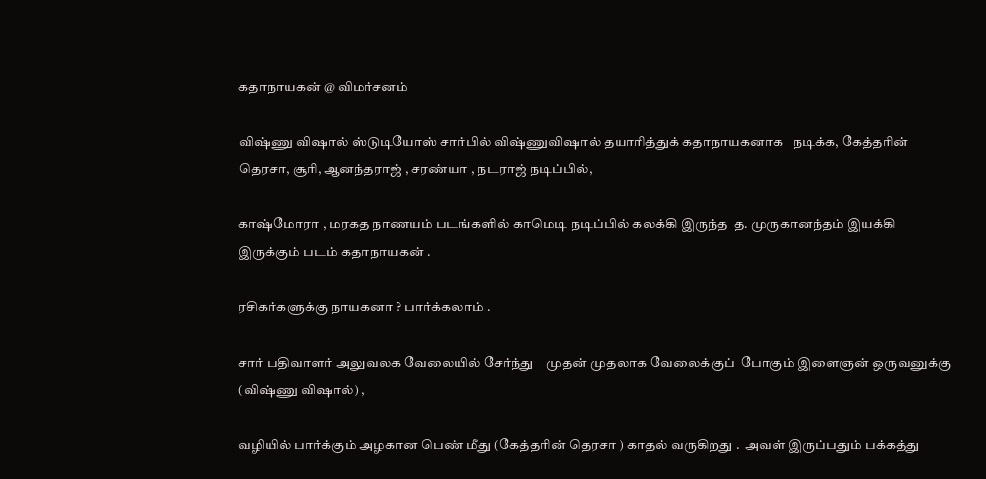கதாநாயகன் @ விமர்சனம்

விஷ்ணு விஷால் ஸ்டுடியோஸ் சார்பில் விஷ்ணுவிஷால் தயாரித்துக் கதாநாயகனாக   நடிக்க, கேத்தரின் தெரசா, சூரி, ஆனந்தராஜ் , சரண்யா , நடராஜ் நடிப்பில்,

காஷ்மோரா , மரகத நாணயம் படங்களில் காமெடி நடிப்பில் கலக்கி இருந்த  த. முருகானந்தம் இயக்கி இருக்கும் படம் கதாநாயகன் .

ரசிகர்களுக்கு நாயகனா ? பார்க்கலாம் .

சார் பதிவாளர் அலுவலக வேலையில் சேர்ந்து    முதன் முதலாக வேலைக்குப்  போகும் இளைஞன் ஒருவனுக்கு (விஷ்ணு விஷால்) ,

வழியில் பார்க்கும் அழகான பெண் மீது (கேத்தரின் தெரசா ) காதல் வருகிறது .  அவள் இருப்பதும் பக்கத்து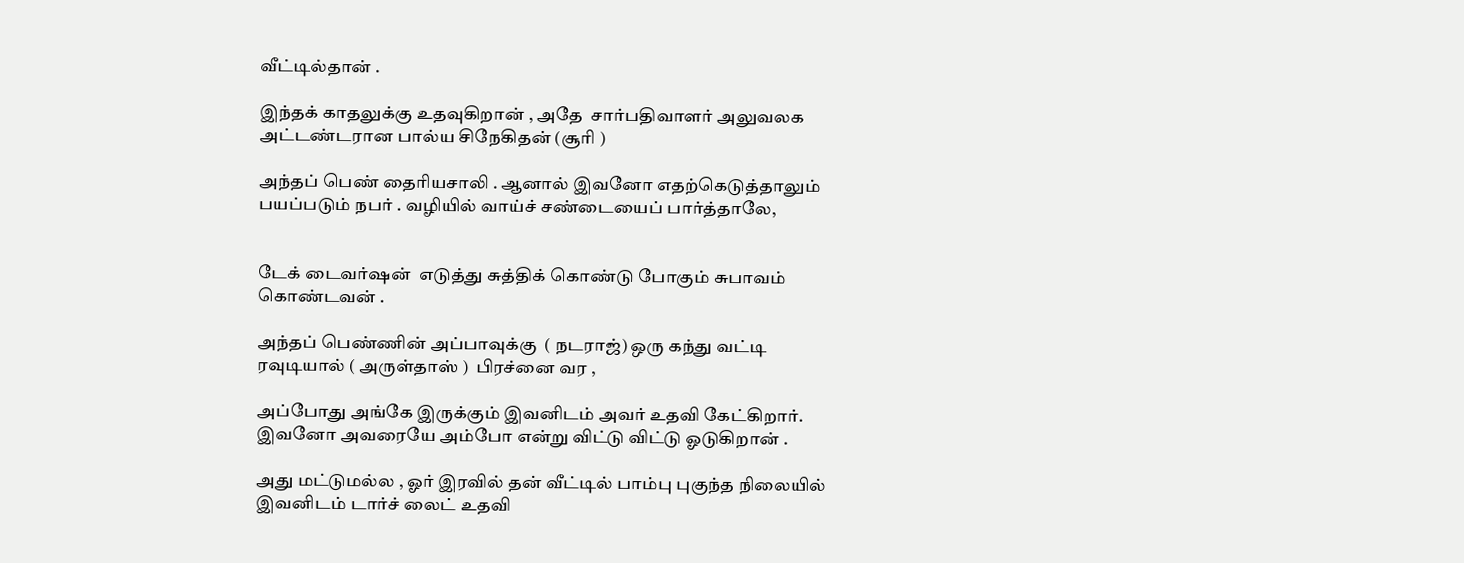வீட்டில்தான் .

இந்தக் காதலுக்கு உதவுகிறான் , அதே  சார்பதிவாளர் அலுவலக அட்டண்டரான பால்ய சிநேகிதன் (சூரி )

அந்தப் பெண் தைரியசாலி . ஆனால் இவனோ எதற்கெடுத்தாலும் பயப்படும் நபர் . வழியில் வாய்ச் சண்டையைப் பார்த்தாலே,


டேக் டைவர்ஷன்  எடுத்து சுத்திக் கொண்டு போகும் சுபாவம் கொண்டவன் .

அந்தப் பெண்ணின் அப்பாவுக்கு  ( நடராஜ்) ஒரு கந்து வட்டி ரவுடியால் ( அருள்தாஸ் )  பிரச்னை வர ,

அப்போது அங்கே இருக்கும் இவனிடம் அவர் உதவி கேட்கிறார். இவனோ அவரையே அம்போ என்று விட்டு விட்டு ஓடுகிறான் .

அது மட்டுமல்ல , ஓர் இரவில் தன் வீட்டில் பாம்பு புகுந்த நிலையில் இவனிடம் டார்ச் லைட் உதவி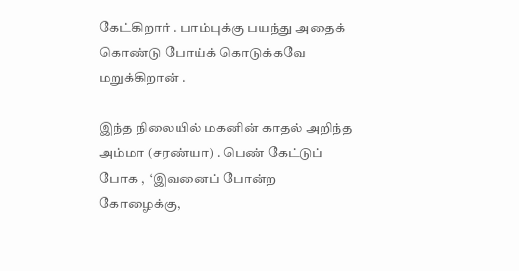கேட்கிறார் . பாம்புக்கு பயந்து அதைக் கொண்டு போய்க் கொடுக்கவே மறுக்கிறான் .

இந்த நிலையில் மகனின் காதல் அறிந்த அம்மா (சரண்யா) . பெண் கேட்டுப் போக ,  ‘இவனைப் போன்ற கோழைக்கு,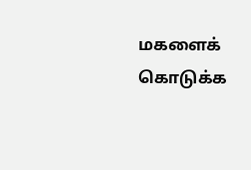மகளைக் கொடுக்க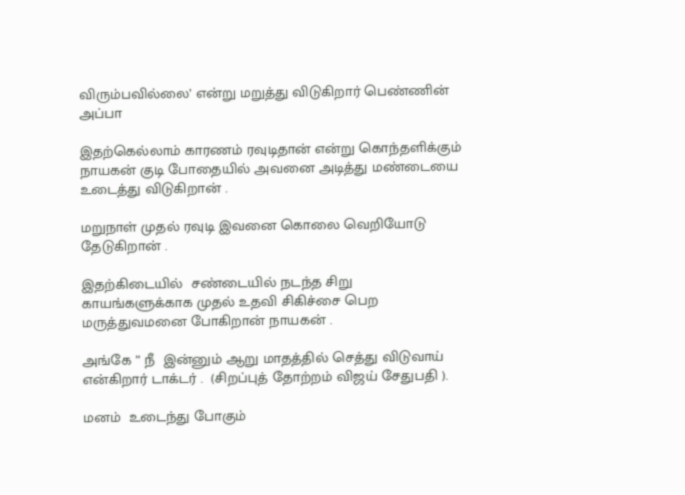விரும்பவில்லை’ என்று மறுத்து விடுகிறார் பெண்ணின் அப்பா

இதற்கெல்லாம் காரணம் ரவுடிதான் என்று கொந்தளிக்கும் நாயகன் குடி போதையில் அவனை அடித்து மண்டையை உடைத்து விடுகிறான் .

மறுநாள் முதல் ரவுடி இவனை கொலை வெறியோடு தேடுகிறான் .

இதற்கிடையில்  சண்டையில் நடந்த சிறு காயங்களுக்காக முதல் உதவி சிகிச்சை பெற மருத்துவமனை போகிறான் நாயகன் .

அங்கே ” நீ  இன்னும் ஆறு மாதத்தில் செத்து விடுவாய்  என்கிறார் டாக்டர் .  (சிறப்புத் தோற்றம் விஜய் சேதுபதி ).

மனம்  உடைந்து போகும்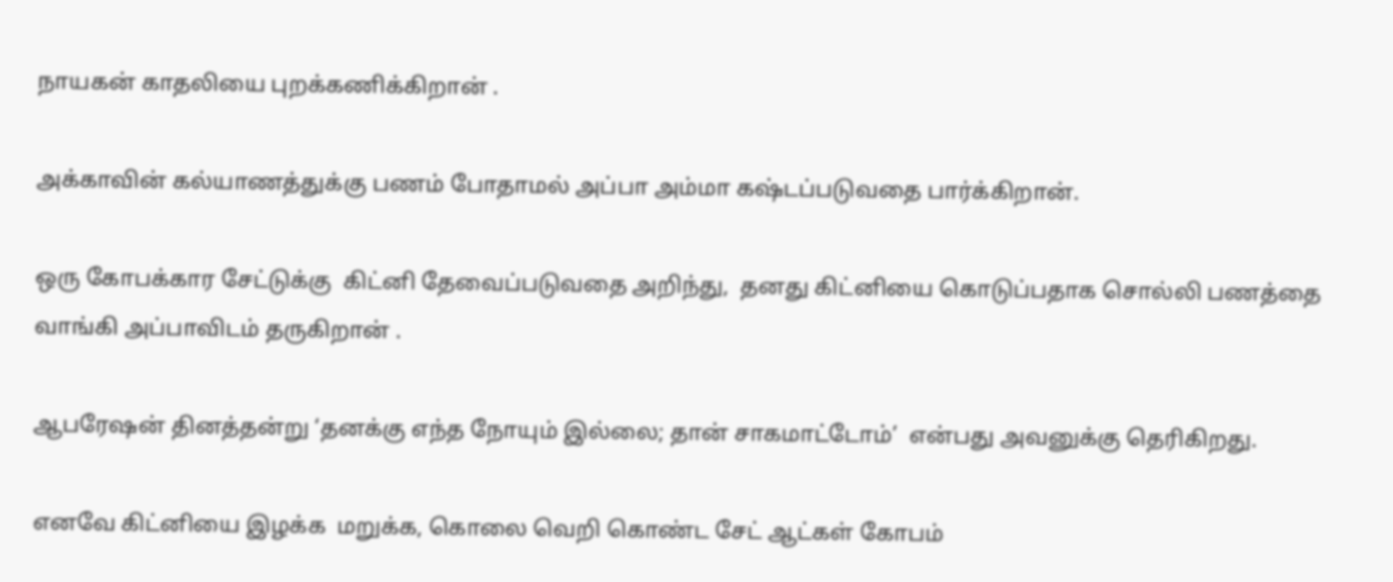நாயகன் காதலியை புறக்கணிக்கிறான் .

அக்காவின் கல்யாணத்துக்கு பணம் போதாமல் அப்பா அம்மா கஷ்டப்படுவதை பார்க்கிறான்.

ஒரு கோபக்கார சேட்டுக்கு  கிட்னி தேவைப்படுவதை அறிந்து,  தனது கிட்னியை கொடுப்பதாக சொல்லி பணத்தை வாங்கி அப்பாவிடம் தருகிறான் .

ஆபரேஷன் தினத்தன்று ‘தனக்கு எந்த நோயும் இல்லை; தான் சாகமாட்டோம்’  என்பது அவனுக்கு தெரிகிறது.

எனவே கிட்னியை இழக்க  மறுக்க, கொலை வெறி கொண்ட சேட் ஆட்கள் கோபம்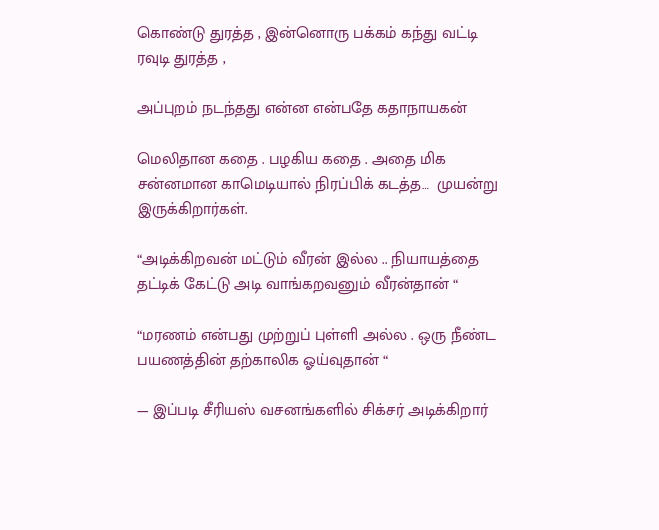கொண்டு துரத்த , இன்னொரு பக்கம் கந்து வட்டி ரவுடி துரத்த ,

அப்புறம் நடந்தது என்ன என்பதே கதாநாயகன்

மெலிதான கதை . பழகிய கதை . அதை மிக சன்னமான காமெடியால் நிரப்பிக் கடத்த…  முயன்று இருக்கிறார்கள்.

“அடிக்கிறவன் மட்டும் வீரன் இல்ல .. நியாயத்தை தட்டிக் கேட்டு அடி வாங்கறவனும் வீரன்தான் “

“மரணம் என்பது முற்றுப் புள்ளி அல்ல . ஒரு நீண்ட பயணத்தின் தற்காலிக ஓய்வுதான் “

— இப்படி சீரியஸ் வசனங்களில் சிக்சர் அடிக்கிறார்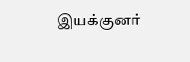இயக்குனர்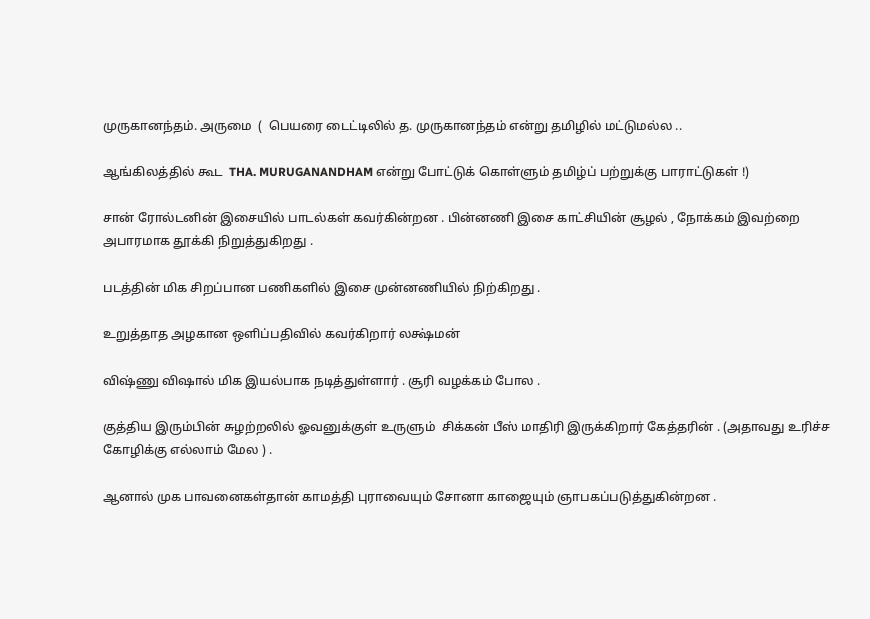முருகானந்தம். அருமை  (  பெயரை டைட்டிலில் த. முருகானந்தம் என்று தமிழில் மட்டுமல்ல ..

ஆங்கிலத்தில் கூட  THA. MURUGANANDHAM என்று போட்டுக் கொள்ளும் தமிழ்ப் பற்றுக்கு பாராட்டுகள் !)

சான் ரோல்டனின் இசையில் பாடல்கள் கவர்கின்றன . பின்னணி இசை காட்சியின் சூழல் , நோக்கம் இவற்றை அபாரமாக தூக்கி நிறுத்துகிறது .

படத்தின் மிக சிறப்பான பணிகளில் இசை முன்னணியில் நிற்கிறது .

உறுத்தாத அழகான ஒளிப்பதிவில் கவர்கிறார் லக்ஷ்மன்

விஷ்ணு விஷால் மிக இயல்பாக நடித்துள்ளார் . சூரி வழக்கம் போல .

குத்திய இரும்பின் சுழற்றலில் ஓவனுக்குள் உருளும்  சிக்கன் பீஸ் மாதிரி இருக்கிறார் கேத்தரின் . (அதாவது உரிச்ச கோழிக்கு எல்லாம் மேல ) .

ஆனால் முக பாவனைகள்தான் காமத்தி புராவையும் சோனா காஜையும் ஞாபகப்படுத்துகின்றன .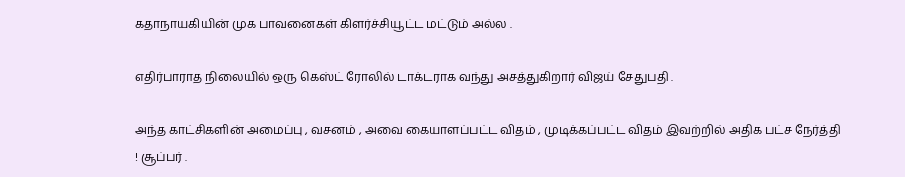கதாநாயகியின் முக பாவனைகள் கிளர்ச்சியூட்ட மட்டும் அல்ல .

எதிர்பாராத நிலையில் ஒரு கெஸ்ட் ரோலில் டாக்டராக வந்து அசத்துகிறார் விஜய் சேதுபதி .

அந்த காட்சிகளின் அமைப்பு , வசனம் , அவை கையாளப்பட்ட விதம் , முடிக்கப்பட்ட விதம் இவற்றில் அதிக பட்ச நேர்த்தி ! சூப்பர் .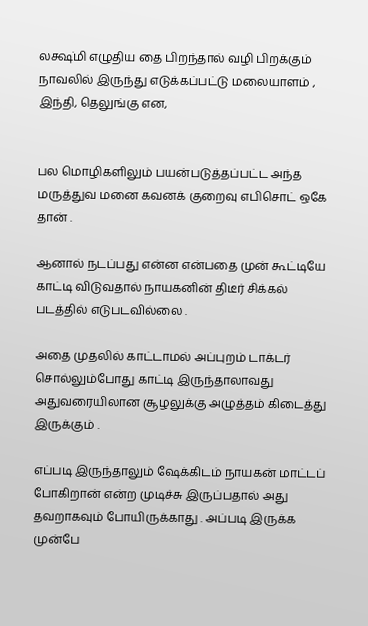லக்ஷ்மி எழுதிய தை பிறந்தால் வழி பிறக்கும் நாவலில் இருந்து எடுக்கப்பட்டு மலையாளம் , இந்தி, தெலுங்கு என,


பல மொழிகளிலும் பயன்படுத்தப்பட்ட அந்த மருத்துவ மனை கவனக் குறைவு எபிசொட் ஒகே தான் .

ஆனால் நடப்பது என்ன என்பதை முன் கூட்டியே காட்டி விடுவதால் நாயகனின் திடீர் சிக்கல் படத்தில் எடுபடவில்லை .

அதை முதலில் காட்டாமல் அப்புறம் டாக்டர் சொல்லும்போது காட்டி இருந்தாலாவது அதுவரையிலான சூழலுக்கு அழுத்தம் கிடைத்து இருக்கும் .

எப்படி இருந்தாலும் ஷேக்கிடம் நாயகன் மாட்டப்  போகிறான் என்ற முடிச்சு இருப்பதால் அது தவறாகவும் போயிருக்காது . அப்படி இருக்க முன்பே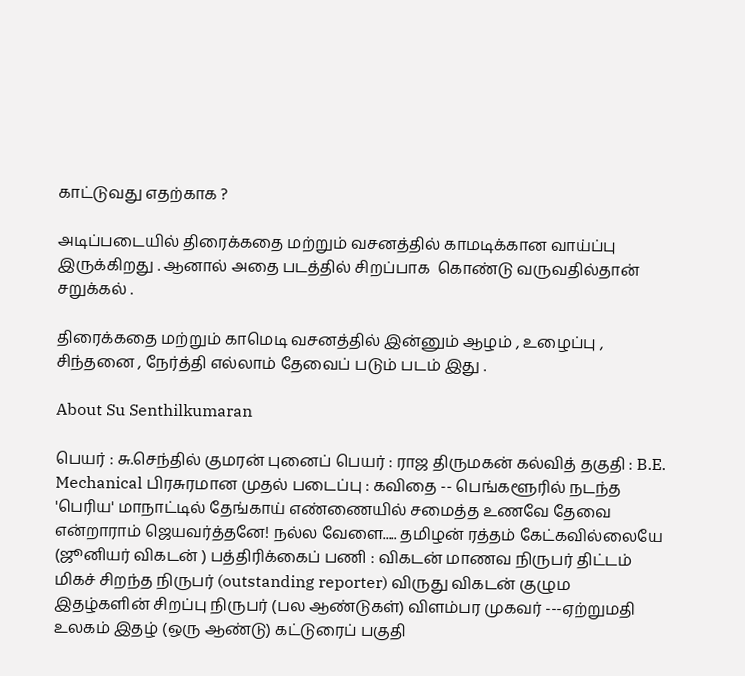காட்டுவது எதற்காக ?

அடிப்படையில் திரைக்கதை மற்றும் வசனத்தில் காமடிக்கான வாய்ப்பு இருக்கிறது . ஆனால் அதை படத்தில் சிறப்பாக  கொண்டு வருவதில்தான் சறுக்கல் .

திரைக்கதை மற்றும் காமெடி வசனத்தில் இன்னும் ஆழம் , உழைப்பு , சிந்தனை , நேர்த்தி எல்லாம் தேவைப் படும் படம் இது .

About Su Senthilkumaran

பெயர் : சு.செந்தில் குமரன் புனைப் பெயர் : ராஜ திருமகன் கல்வித் தகுதி : B.E. Mechanical பிரசுரமான முதல் படைப்பு : கவிதை -- பெங்களூரில் நடந்த 'பெரிய' மாநாட்டில் தேங்காய் எண்ணையில் சமைத்த உணவே தேவை என்றாராம் ஜெயவர்த்தனே! நல்ல வேளை..... தமிழன் ரத்தம் கேட்கவில்லையே (ஜூனியர் விகடன் ) பத்திரிக்கைப் பணி : விகடன் மாணவ நிருபர் திட்டம் மிகச் சிறந்த நிருபர் (outstanding reporter) விருது விகடன் குழும இதழ்களின் சிறப்பு நிருபர் (பல ஆண்டுகள்) விளம்பர முகவர் ---ஏற்றுமதி உலகம் இதழ் (ஒரு ஆண்டு) கட்டுரைப் பகுதி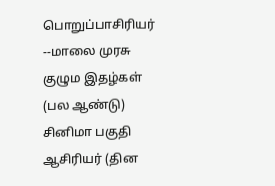பொறுப்பாசிரியர் --மாலை முரசு குழும இதழ்கள் (பல ஆண்டு) சினிமா பகுதி ஆசிரியர் (தின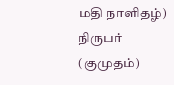மதி நாளிதழ்) நிருபர் (குமுதம்)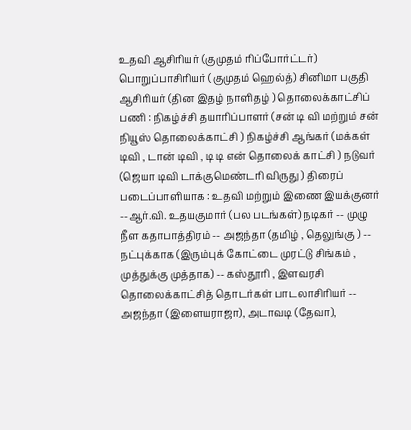உதவி ஆசிரியர் (குமுதம் ரிப்போர்ட்டர்) பொறுப்பாசிரியர் (குமுதம் ஹெல்த்) சினிமா பகுதி ஆசிரியர் (தின இதழ் நாளிதழ் ) தொலைக்காட்சிப் பணி : நிகழ்ச்சி தயாரிப்பாளர் (சன் டி வி மற்றும் சன் நியூஸ் தொலைக்காட்சி ) நிகழ்ச்சி ஆங்கர் (மக்கள் டிவி , டான் டிவி , டி டி என் தொலைக் காட்சி ) நடுவர் (ஜெயா டிவி டாக்குமெண்டரி விருது ) திரைப் படைப்பாளியாக : உதவி மற்றும் இணை இயக்குனர் --ஆர்.வி. உதயகுமார் (பல படங்கள்) நடிகர் -- முழு நீள கதாபாத்திரம் -- அஜந்தா (தமிழ் , தெலுங்கு ) -- நட்புக்காக (இரும்புக் கோட்டை முரட்டு சிங்கம் , முத்துக்கு முத்தாக) -- கஸ்தூரி , இளவரசி தொலைக்காட்சித் தொடர்கள் பாடலாசிரியர் -- அஜந்தா (இளையராஜா), அடாவடி (தேவா),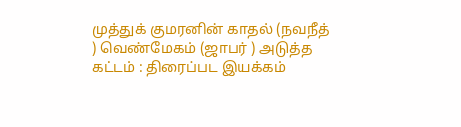முத்துக் குமரனின் காதல் (நவநீத் ) வெண்மேகம் (ஜாபர் ) அடுத்த கட்டம் : திரைப்பட இயக்கம்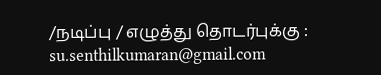/நடிப்பு / எழுத்து தொடர்புக்கு : su.senthilkumaran@gmail.com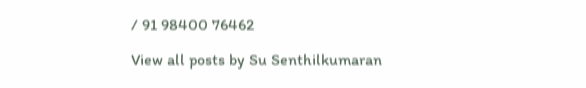/ 91 98400 76462

View all posts by Su Senthilkumaran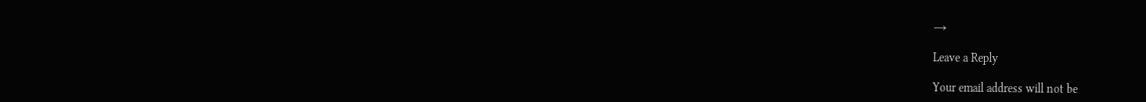→

Leave a Reply

Your email address will not be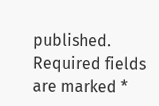published. Required fields are marked *